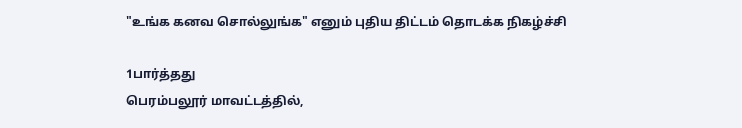"உங்க கனவ சொல்லுங்க" எனும் புதிய திட்டம் தொடக்க நிகழ்ச்சி

1பார்த்தது
பெரம்பலூர் மாவட்டத்தில்,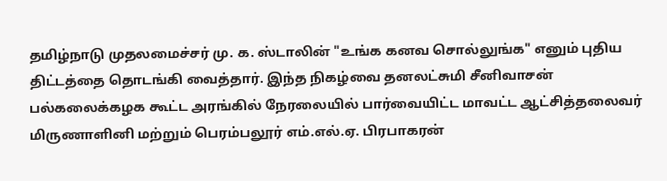தமிழ்நாடு முதலமைச்சர் மு. க. ஸ்டாலின் "உங்க கனவ சொல்லுங்க" எனும் புதிய திட்டத்தை தொடங்கி வைத்தார். இந்த நிகழ்வை தனலட்சுமி சீனிவாசன் பல்கலைக்கழக கூட்ட அரங்கில் நேரலையில் பார்வையிட்ட மாவட்ட ஆட்சித்தலைவர் மிருணாளினி மற்றும் பெரம்பலூர் எம்.எல்.ஏ. பிரபாகரன்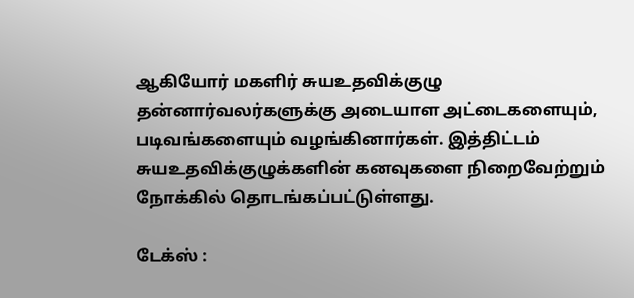ஆகியோர் மகளிர் சுயஉதவிக்குழு தன்னார்வலர்களுக்கு அடையாள அட்டைகளையும், படிவங்களையும் வழங்கினார்கள். இத்திட்டம் சுயஉதவிக்குழுக்களின் கனவுகளை நிறைவேற்றும் நோக்கில் தொடங்கப்பட்டுள்ளது.

டேக்ஸ் :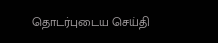தொடர்புடைய செய்தி